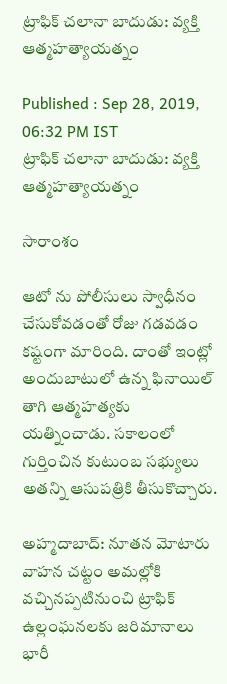ట్రాఫిక్ చలానా బాదుడు: వ్యక్తి ఆత్మహత్యాయత్నం

Published : Sep 28, 2019, 06:32 PM IST
ట్రాఫిక్ చలానా బాదుడు: వ్యక్తి ఆత్మహత్యాయత్నం

సారాంశం

ఆటో ను పోలీసులు స్వాధీనం చేసుకోవడంతో రోజు గడవడం కష్టంగా మారింది. దాంతో ఇంట్లో అందుబాటులో ఉన్న ఫినాయిల్ తాగి ఆత్మహత్యకు యత్నించాడు. సకాలంలో గుర్తించిన కుటుంబ సభ్యులు అతన్ని ఆసుపత్రికి తీసుకొచ్చారు.

అహ్మదాబాద్: నూతన మోటారు వాహన చట్టం అమల్లోకి వచ్చినప్పటినుంచి ట్రాఫిక్ ఉల్లంఘనలకు జరిమానాలు భారీ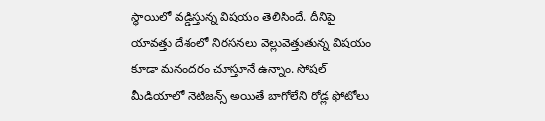స్థాయిలో వడ్డిస్తున్న విషయం తెలిసిందే. దీనిపై యావత్తు దేశంలో నిరసనలు వెల్లువెత్తుతున్న విషయం కూడా మనందరం చూస్తూనే ఉన్నాం. సోషల్ మీడియాలో నెటిజన్స్ అయితే బాగోలేని రోడ్ల ఫోటోలు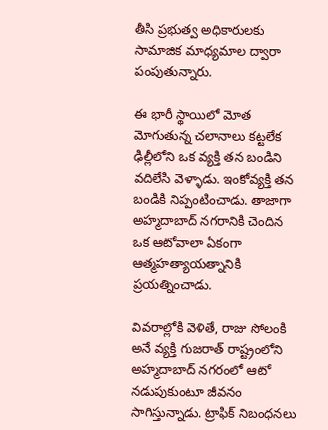తీసి ప్రభుత్వ అధికారులకు సామాజిక మాధ్యమాల ద్వారా పంపుతున్నారు.

ఈ భారీ స్థాయిలో మోత మోగుతున్న చలానాలు కట్టలేక ఢిల్లీలోని ఒక వ్యక్తి తన బండిని వదిలేసి వెళ్ళాడు. ఇంకోవ్యక్తి తన బండికి నిప్పంటించాడు. తాజాగా అహ్మదాబాద్ నగరానికి చెందిన ఒక ఆటోవాలా ఏకంగా ఆత్మహత్యాయత్నానికి ప్రయత్నించాడు.

వివరాల్లోకి వెళితే, రాజు సోలంకి అనే వ్యక్తి గుజరాత్ రాష్ట్రంలోని అహ్మదాబాద్ నగరంలో ఆటో నడుపుకుంటూ జీవనం సాగిస్తున్నాడు. ట్రాఫిక్ నిబంధనలు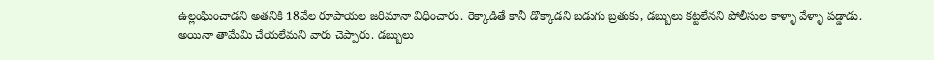ఉల్లంఘించాడని అతనికి 18వేల రూపాయల జరిమానా విధించారు. రెక్కాడితే కానీ డొక్కాడని బడుగు బ్రతుకు, డబ్బులు కట్టలేనని పోలీసుల కాళ్ళా వేళ్ళా పడ్డాడు. అయినా తామేమి చేయలేమని వారు చెప్పారు. డబ్బులు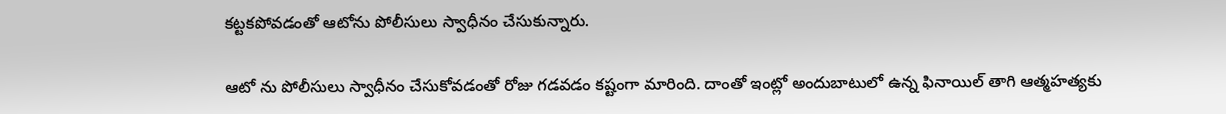కట్టకపోవడంతో ఆటోను పోలీసులు స్వాధీనం చేసుకున్నారు.

ఆటో ను పోలీసులు స్వాధీనం చేసుకోవడంతో రోజు గడవడం కష్టంగా మారింది. దాంతో ఇంట్లో అందుబాటులో ఉన్న ఫినాయిల్ తాగి ఆత్మహత్యకు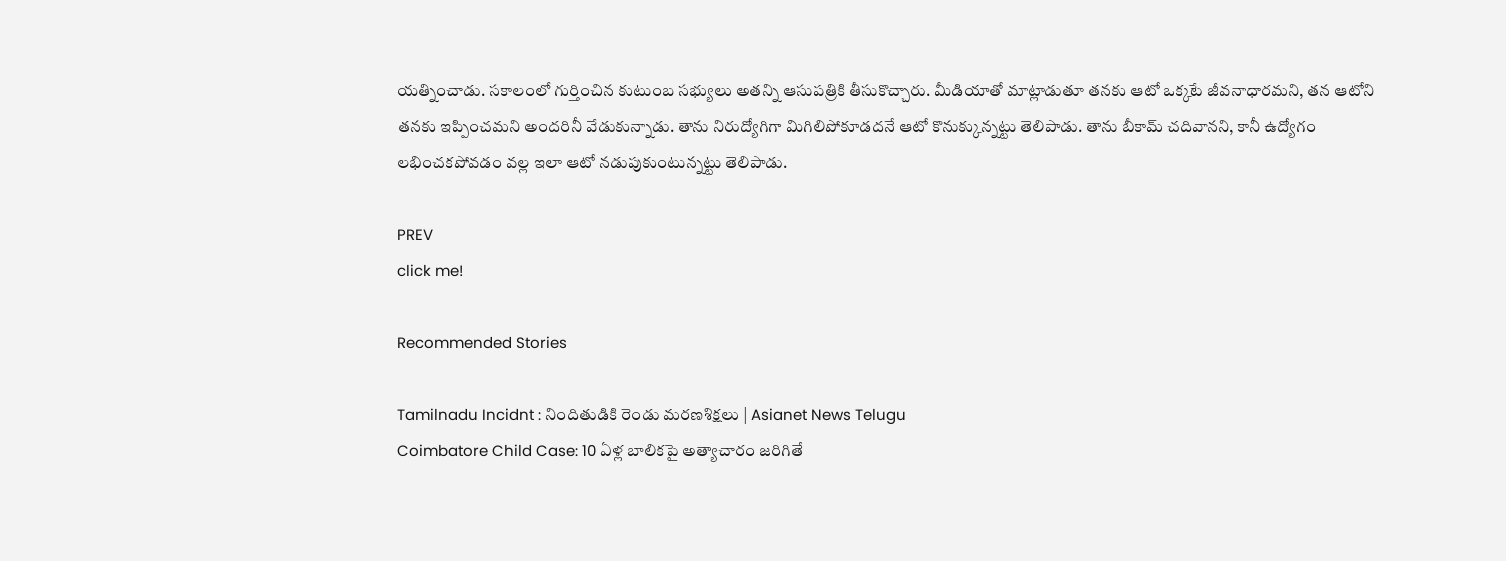యత్నించాడు. సకాలంలో గుర్తించిన కుటుంబ సభ్యులు అతన్ని ఆసుపత్రికి తీసుకొచ్చారు. మీడియాతో మాట్లాడుతూ తనకు ఆటో ఒక్కటే జీవనాధారమని, తన ఆటోని తనకు ఇప్పించమని అందరినీ వేడుకున్నాడు. తాను నిరుద్యోగిగా మిగిలిపోకూడదనే ఆటో కొనుక్కున్నట్టు తెలిపాడు. తాను బీకామ్ చదివానని, కానీ ఉద్యోగం లభించకపోవడం వల్ల ఇలా ఆటో నడుపుకుంటున్నట్టు తెలిపాడు.

PREV
click me!

Recommended Stories

Tamilnadu Incidnt : నిందితుడికి రెండు మరణశిక్షలు | Asianet News Telugu
Coimbatore Child Case: 10 ఏళ్ల బాలికపై అత్యాచారం జరిగితే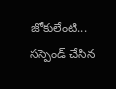జోకులేంటి... సస్పెండ్ చేసిన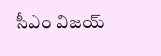సీఎం విజయ్